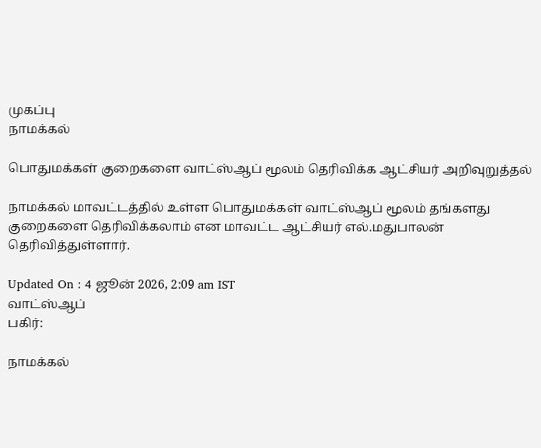முகப்பு
நாமக்கல்

பொதுமக்கள் குறைகளை வாட்ஸ்ஆப் மூலம் தெரிவிக்க ஆட்சியர் அறிவுறுத்தல்

நாமக்கல் மாவட்டத்தில் உள்ள பொதுமக்கள் வாட்ஸ்ஆப் மூலம் தங்களது குறைகளை தெரிவிக்கலாம் என மாவட்ட ஆட்சியர் எல்.மதுபாலன் தெரிவித்துள்ளார்.

Updated On : 4 ஜூன் 2026, 2:09 am IST
வாட்ஸ்ஆப்
பகிர்:

நாமக்கல்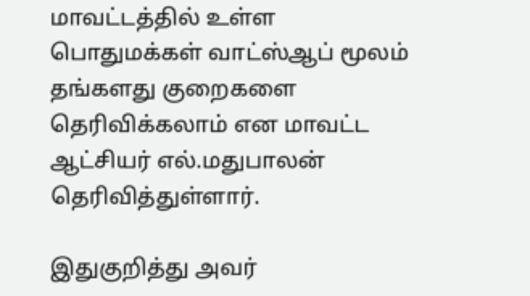மாவட்டத்தில் உள்ள பொதுமக்கள் வாட்ஸ்ஆப் மூலம் தங்களது குறைகளை தெரிவிக்கலாம் என மாவட்ட ஆட்சியர் எல்.மதுபாலன் தெரிவித்துள்ளார்.

இதுகுறித்து அவர்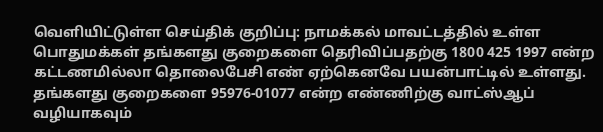வெளியிட்டுள்ள செய்திக் குறிப்பு: நாமக்கல் மாவட்டத்தில் உள்ள பொதுமக்கள் தங்களது குறைகளை தெரிவிப்பதற்கு 1800 425 1997 என்ற கட்டணமில்லா தொலைபேசி எண் ஏற்கெனவே பயன்பாட்டில் உள்ளது. தங்களது குறைகளை 95976-01077 என்ற எண்ணிற்கு வாட்ஸ்ஆப் வழியாகவும்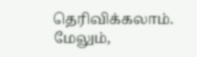தெரிவிக்கலாம். மேலும்,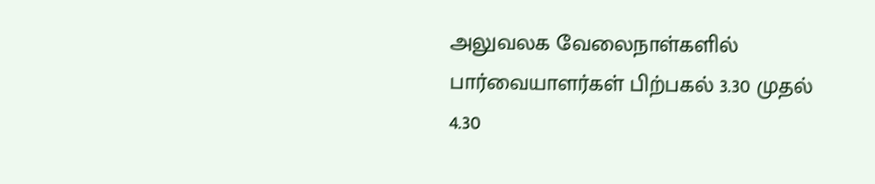அலுவலக வேலைநாள்களில் பார்வையாளர்கள் பிற்பகல் 3.30 முதல் 4.30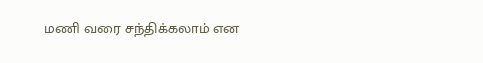மணி வரை சந்திக்கலாம் என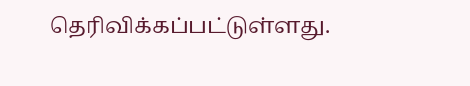தெரிவிக்கப்பட்டுள்ளது.